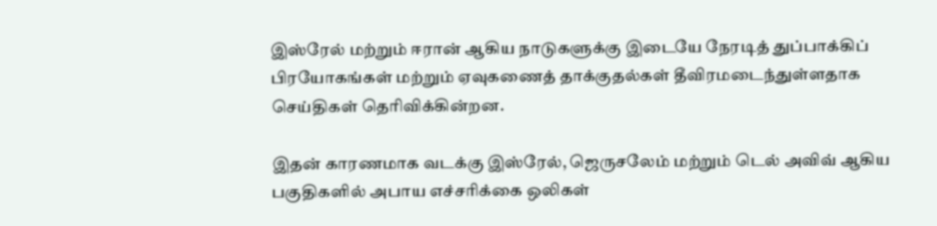இஸ்ரேல் மற்றும் ஈரான் ஆகிய நாடுகளுக்கு இடையே நேரடித் துப்பாக்கிப் பிரயோகங்கள் மற்றும் ஏவுகணைத் தாக்குதல்கள் தீவிரமடைந்துள்ளதாக செய்திகள் தெரிவிக்கின்றன.

இதன் காரணமாக வடக்கு இஸ்ரேல், ஜெருசலேம் மற்றும் டெல் அவிவ் ஆகிய பகுதிகளில் அபாய எச்சரிக்கை ஒலிகள்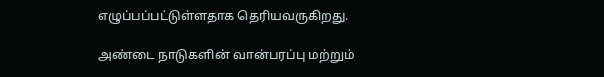எழுப்பப்பட்டுள்ளதாக தெரியவருகிறது.

அண்டை நாடுகளின் வான்பரப்பு மற்றும்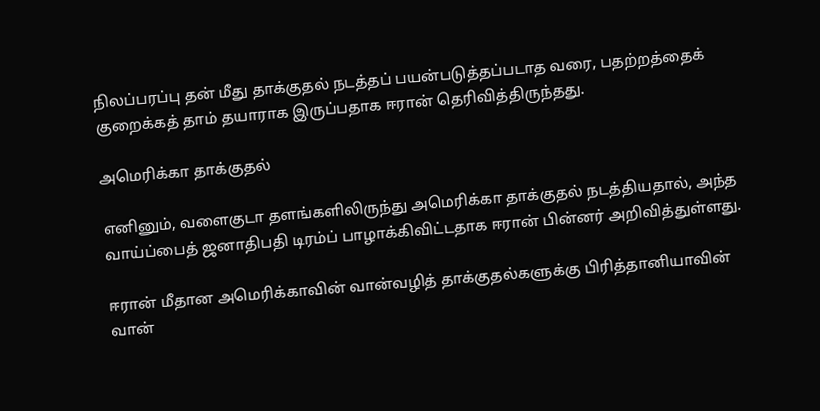நிலப்பரப்பு தன் மீது தாக்குதல் நடத்தப் பயன்படுத்தப்படாத வரை, பதற்றத்தைக் குறைக்கத் தாம் தயாராக இருப்பதாக ஈரான் தெரிவித்திருந்தது.

அமெரிக்கா தாக்குதல்

எனினும், வளைகுடா தளங்களிலிருந்து அமெரிக்கா தாக்குதல் நடத்தியதால், அந்த வாய்ப்பைத் ஜனாதிபதி டிரம்ப் பாழாக்கிவிட்டதாக ஈரான் பின்னர் அறிவித்துள்ளது.

ஈரான் மீதான அமெரிக்காவின் வான்வழித் தாக்குதல்களுக்கு பிரித்தானியாவின் வான்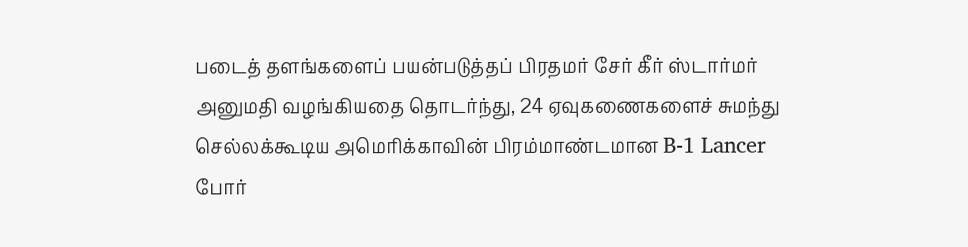படைத் தளங்களைப் பயன்படுத்தப் பிரதமர் சேர் கீர் ஸ்டார்மர் அனுமதி வழங்கியதை தொடர்ந்து, 24 ஏவுகணைகளைச் சுமந்து செல்லக்கூடிய அமெரிக்காவின் பிரம்மாண்டமான B-1 Lancer போர்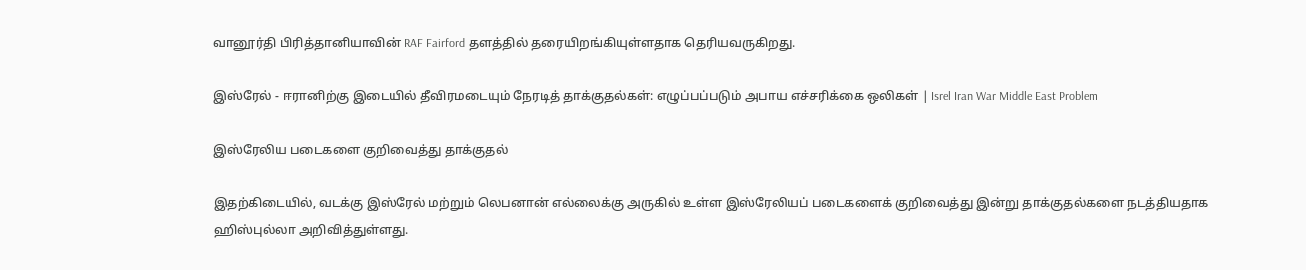வானூர்தி பிரித்தானியாவின் RAF Fairford தளத்தில் தரையிறங்கியுள்ளதாக தெரியவருகிறது.

இஸ்ரேல் - ஈரானிற்கு இடையில் தீவிரமடையும் நேரடித் தாக்குதல்கள்: எழுப்பப்படும் அபாய எச்சரிக்கை ஒலிகள் | Isrel Iran War Middle East Problem

இஸ்ரேலிய படைகளை குறிவைத்து தாக்குதல்

இதற்கிடையில், வடக்கு இஸ்ரேல் மற்றும் லெபனான் எல்லைக்கு அருகில் உள்ள இஸ்ரேலியப் படைகளைக் குறிவைத்து இன்று தாக்குதல்களை நடத்தியதாக ஹிஸ்புல்லா அறிவித்துள்ளது.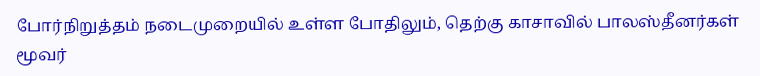போர்நிறுத்தம் நடைமுறையில் உள்ள போதிலும், தெற்கு காசாவில் பாலஸ்தீனர்கள் மூவர்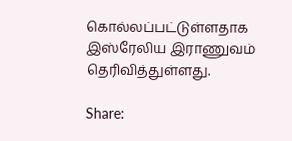கொல்லப்பட்டுள்ளதாக இஸ்ரேலிய இராணுவம் தெரிவித்துள்ளது.

Share: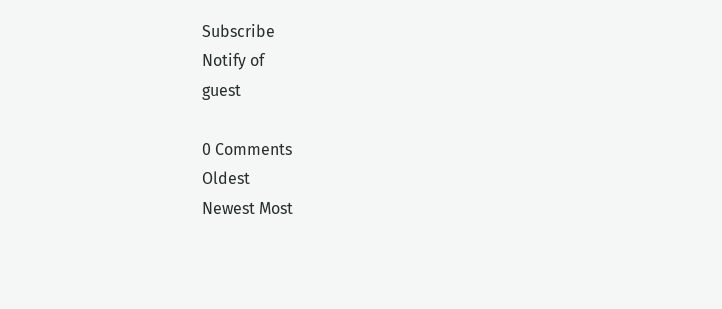Subscribe
Notify of
guest

0 Comments
Oldest
Newest Most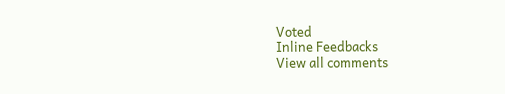Voted
Inline Feedbacks
View all comments